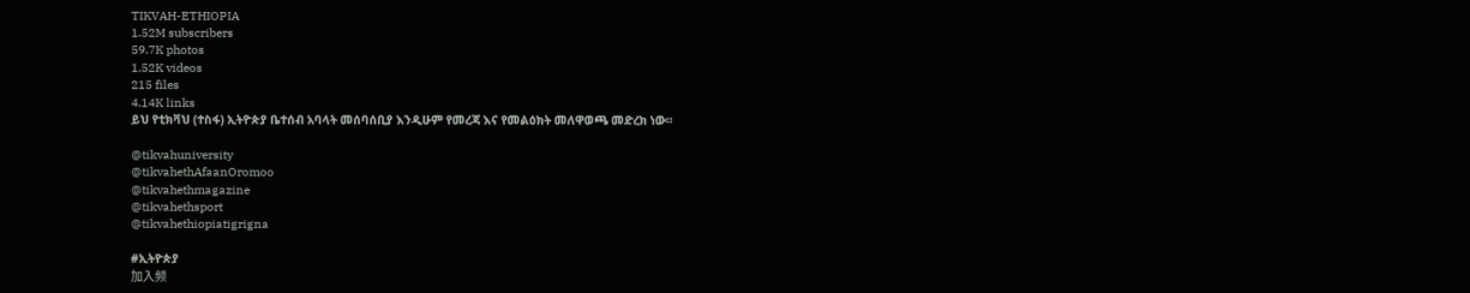TIKVAH-ETHIOPIA
1.52M subscribers
59.7K photos
1.52K videos
215 files
4.14K links
ይህ የቲክቫህ (ተስፋ) ኢትዮጵያ ቤተሰብ አባላት መሰባሰቢያ እንዲሁም የመረጃ እና የመልዕክት መለዋወጫ መድረክ ነው።

@tikvahuniversity
@tikvahethAfaanOromoo
@tikvahethmagazine
@tikvahethsport
@tikvahethiopiatigrigna

#ኢትዮጵያ
加入频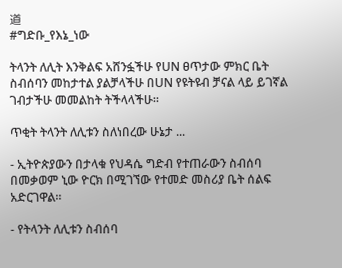道
#ግድቡ_የእኔ_ነው

ትላንት ለሊት እንቅልፍ አሸንፏችሁ የUN ፀጥታው ምክር ቤት ስብሰባን መከታተል ያልቻላችሁ በUN የዩትዩብ ቻናል ላይ ይገኛል ገብታችሁ መመልከት ትችላላችሁ።

ጥቂት ትላንት ለሊቱን ስለነበረው ሁኔታ ...

- ኢትዮጵያውን በታላቁ የህዳሴ ግድብ የተጠራውን ስብሰባ በመቃወም ኒው ዮርክ በሚገኘው የተመድ መስሪያ ቤት ሰልፍ አድርገዋል።

- የትላንት ለሊቱን ስብሰባ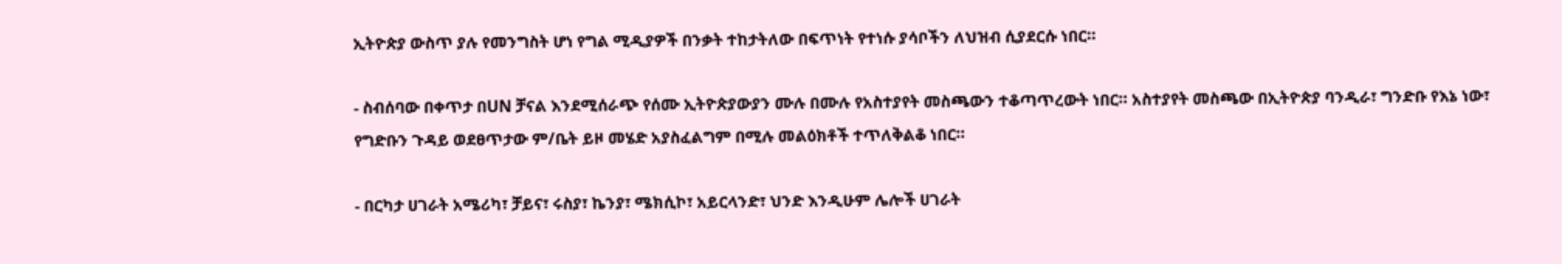ኢትዮጵያ ውስጥ ያሉ የመንግስት ሆነ የግል ሚዲያዎች በንቃት ተከታትለው በፍጥነት የተነሱ ያሳቦችን ለህዝብ ሲያደርሱ ነበር።

- ስብሰባው በቀጥታ በUN ቻናል እንደሚሰራጭ የሰሙ ኢትዮጵያውያን ሙሉ በሙሉ የአስተያየት መስጫውን ተቆጣጥረውት ነበር። አስተያየት መስጫው በኢትዮጵያ ባንዲራ፣ ግንድቡ የእኔ ነው፣ የግድቡን ጉዳይ ወደፀጥታው ም/ቤት ይዞ መሄድ አያስፈልግም በሚሉ መልዕክቶች ተጥለቅልቆ ነበር።

- በርካታ ሀገራት አሜሪካ፣ ቻይና፣ ሩስያ፣ ኬንያ፣ ሜክሲኮ፣ አይርላንድ፣ ህንድ እንዲሁም ሌሎች ሀገራት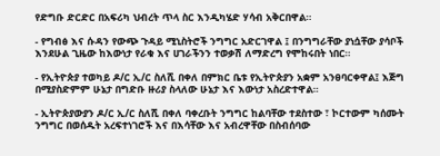የድግቡ ድርድር በአፍሪካ ህብረት ጥላ ስር እንዲካሄድ ሃሳብ አቅርበዋል።

- የግብፅ እና ሱዳን የውጭ ጉዳይ ሚኒስትሮች ንግግር አድርገዋል ፤ በንግግራቸው ያነሷቸው ያሳቦች እንደሁል ጊዜው ከእውነታ የራቁ እና ሀገራችንን ተወቃሽ ለማድረግ የሞከሩበት ነበር።

- የኢትዮጵያ ተወካይ ዶ/ር ኢ/ር ስለሺ በቀለ በምክር ቤቱ የኢትዮጵያን አቋም አንፀባርቀዋል፤ እጅግ በሚያስድምም ሁኔታ በግድቡ ዙሪያ ስላለው ሁኔታ እና እውነታ አስረድተዋል።

- ኢትዮጵያውያን ዶ/ር ኢ/ር ስለሺ በቀለ ባቀረቡት ንግግር ከልባቸው ተደስተው ፣ ኮርተውም ካሰሙት ንግግር በወሰዱት አረፍተነገሮች እና በእሳቸው እና አብረዋቸው በስብሰባው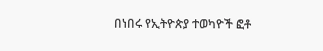በነበሩ የኢትዮጵያ ተወካዮች ፎቶ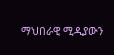ማህበራዊ ሚዲያውን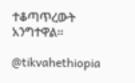ተቆጣጥረውት አንግተዋል።

@tikvahethiopia